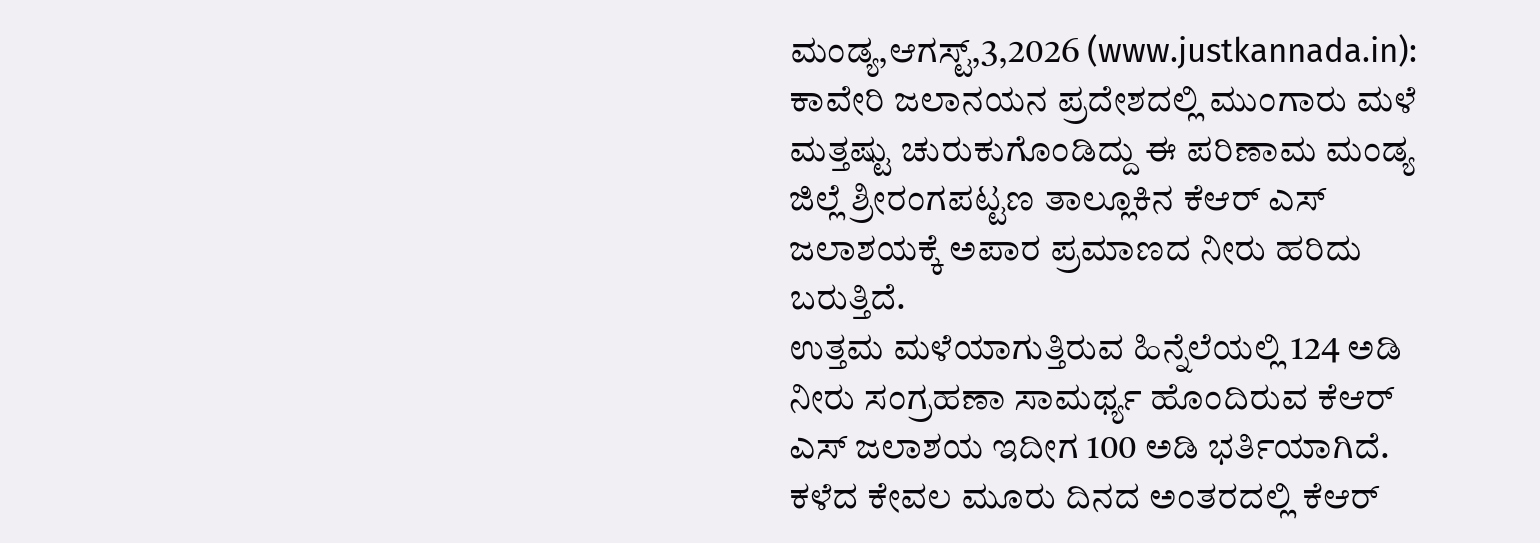ಮಂಡ್ಯ,ಆಗಸ್ಟ್,3,2026 (www.justkannada.in): ಕಾವೇರಿ ಜಲಾನಯನ ಪ್ರದೇಶದಲ್ಲಿ ಮುಂಗಾರು ಮಳೆ ಮತ್ತಷ್ಟು ಚುರುಕುಗೊಂಡಿದ್ದು ಈ ಪರಿಣಾಮ ಮಂಡ್ಯ ಜಿಲ್ಲೆ ಶ್ರೀರಂಗಪಟ್ಟಣ ತಾಲ್ಲೂಕಿನ ಕೆಆರ್ ಎಸ್ ಜಲಾಶಯಕ್ಕೆ ಅಪಾರ ಪ್ರಮಾಣದ ನೀರು ಹರಿದು ಬರುತ್ತಿದೆ.
ಉತ್ತಮ ಮಳೆಯಾಗುತ್ತಿರುವ ಹಿನ್ನೆಲೆಯಲ್ಲಿ 124 ಅಡಿ ನೀರು ಸಂಗ್ರಹಣಾ ಸಾಮರ್ಥ್ಯ ಹೊಂದಿರುವ ಕೆಆರ್ ಎಸ್ ಜಲಾಶಯ ಇದೀಗ 100 ಅಡಿ ಭರ್ತಿಯಾಗಿದೆ. ಕಳೆದ ಕೇವಲ ಮೂರು ದಿನದ ಅಂತರದಲ್ಲಿ ಕೆಆರ್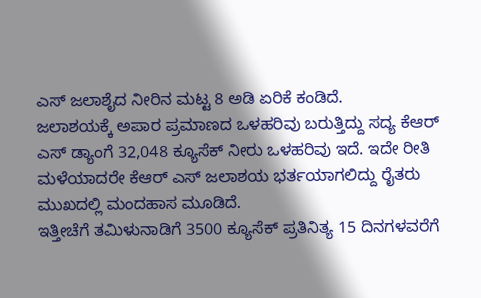ಎಸ್ ಜಲಾಶೈದ ನೀರಿನ ಮಟ್ಟ 8 ಅಡಿ ಏರಿಕೆ ಕಂಡಿದೆ.
ಜಲಾಶಯಕ್ಕೆ ಅಪಾರ ಪ್ರಮಾಣದ ಒಳಹರಿವು ಬರುತ್ತಿದ್ದು ಸದ್ಯ ಕೆಆರ್ ಎಸ್ ಡ್ಯಾಂಗೆ 32,048 ಕ್ಯೂಸೆಕ್ ನೀರು ಒಳಹರಿವು ಇದೆ. ಇದೇ ರೀತಿ ಮಳೆಯಾದರೇ ಕೆಆರ್ ಎಸ್ ಜಲಾಶಯ ಭರ್ತಯಾಗಲಿದ್ದು ರೈತರು ಮುಖದಲ್ಲಿ ಮಂದಹಾಸ ಮೂಡಿದೆ.
ಇತ್ತೀಚೆಗೆ ತಮಿಳುನಾಡಿಗೆ 3500 ಕ್ಯೂಸೆಕ್ ಪ್ರತಿನಿತ್ಯ 15 ದಿನಗಳವರೆಗೆ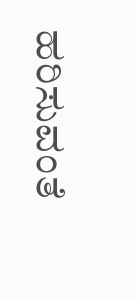ಹರಿಸುವಂತೆ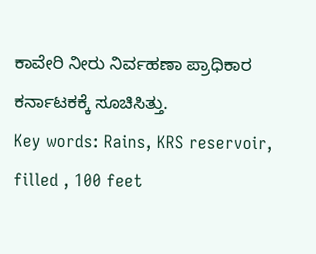ಕಾವೇರಿ ನೀರು ನಿರ್ವಹಣಾ ಪ್ರಾಧಿಕಾರ ಕರ್ನಾಟಕಕ್ಕೆ ಸೂಚಿಸಿತ್ತು.
Key words: Rains, KRS reservoir, filled , 100 feet